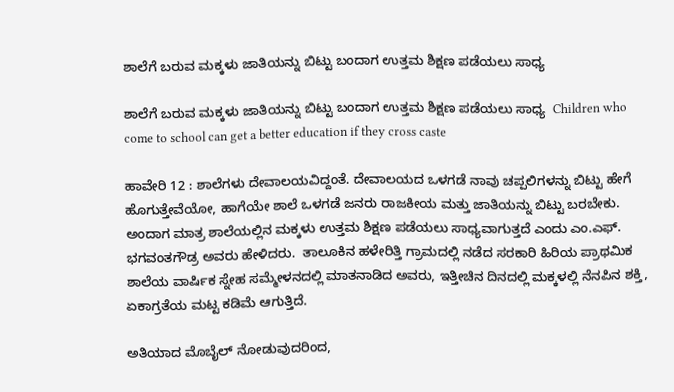ಶಾಲೆಗೆ ಬರುವ ಮಕ್ಕಳು ಜಾತಿಯನ್ನು ಬಿಟ್ಟು ಬಂದಾಗ ಉತ್ತಮ ಶಿಕ್ಷಣ ಪಡೆಯಲು ಸಾಧ್ಯ

ಶಾಲೆಗೆ ಬರುವ ಮಕ್ಕಳು ಜಾತಿಯನ್ನು ಬಿಟ್ಟು ಬಂದಾಗ ಉತ್ತಮ ಶಿಕ್ಷಣ ಪಡೆಯಲು ಸಾಧ್ಯ  Children who come to school can get a better education if they cross caste

ಹಾವೇರಿ 12 : ಶಾಲೆಗಳು ದೇವಾಲಯವಿದ್ದಂತೆ. ದೇವಾಲಯದ ಒಳಗಡೆ ನಾವು ಚಪ್ಪಲಿಗಳನ್ನು ಬಿಟ್ಟು ಹೇಗೆ ಹೊಗುತ್ತೇವೆಯೋ, ಹಾಗೆಯೇ ಶಾಲೆ ಒಳಗಡೆ ಜನರು ರಾಜಕೀಯ ಮತ್ತು ಜಾತಿಯನ್ನು ಬಿಟ್ಟು ಬರಬೇಕು. ಅಂದಾಗ ಮಾತ್ರ ಶಾಲೆಯಲ್ಲಿನ ಮಕ್ಕಳು ಉತ್ತಮ ಶಿಕ್ಷಣ ಪಡೆಯಲು ಸಾಧ್ಯವಾಗುತ್ತದೆ ಎಂದು ಎಂ.ಎಫ್‌. ಭಗವಂತಗೌಡ್ರ ಅವರು ಹೇಳಿದರು.  ತಾಲೂಕಿನ ಹಳೇರಿತ್ತಿ ಗ್ರಾಮದಲ್ಲಿ ನಡೆದ ಸರಕಾರಿ ಹಿರಿಯ ಪ್ರಾಥಮಿಕ ಶಾಲೆಯ ವಾರ್ಷಿಕ ಸ್ನೇಹ ಸಮ್ಮೇಳನದಲ್ಲಿ ಮಾತನಾಡಿದ ಅವರು, ಇತ್ತೀಚಿನ ದಿನದಲ್ಲಿ ಮಕ್ಕಳಲ್ಲಿ ನೆನಪಿನ ಶಕ್ತಿ, ಏಕಾಗ್ರತೆಯ ಮಟ್ಟ ಕಡಿಮೆ ಆಗುತ್ತಿದೆ.

ಅತಿಯಾದ ಮೊಬೈಲ್ ನೋಡುವುದರಿಂದ,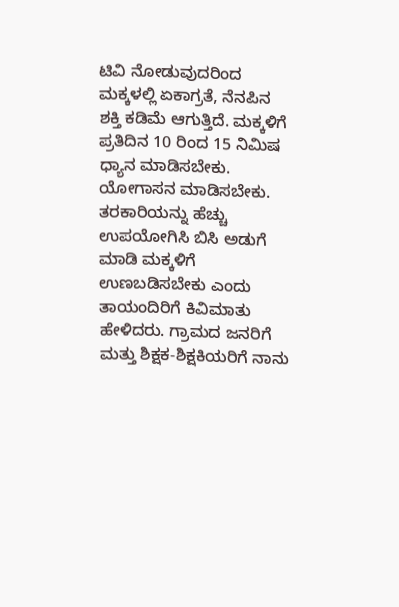ಟಿವಿ ನೋಡುವುದರಿಂದ ಮಕ್ಕಳಲ್ಲಿ ಏಕಾಗ್ರತೆ, ನೆನಪಿನ ಶಕ್ತಿ ಕಡಿಮೆ ಆಗುತ್ತಿದೆ. ಮಕ್ಕಳಿಗೆ ಪ್ರತಿದಿನ 10 ರಿಂದ 15 ನಿಮಿಷ ಧ್ಯಾನ ಮಾಡಿಸಬೇಕು. ಯೋಗಾಸನ ಮಾಡಿಸಬೇಕು. ತರಕಾರಿಯನ್ನು ಹೆಚ್ಚು ಉಪಯೋಗಿಸಿ ಬಿಸಿ ಅಡುಗೆ ಮಾಡಿ ಮಕ್ಕಳಿಗೆ ಉಣಬಡಿಸಬೇಕು ಎಂದು ತಾಯಂದಿರಿಗೆ ಕಿವಿಮಾತು ಹೇಳಿದರು. ಗ್ರಾಮದ ಜನರಿಗೆ ಮತ್ತು ಶಿಕ್ಷಕ-ಶಿಕ್ಷಕಿಯರಿಗೆ ನಾನು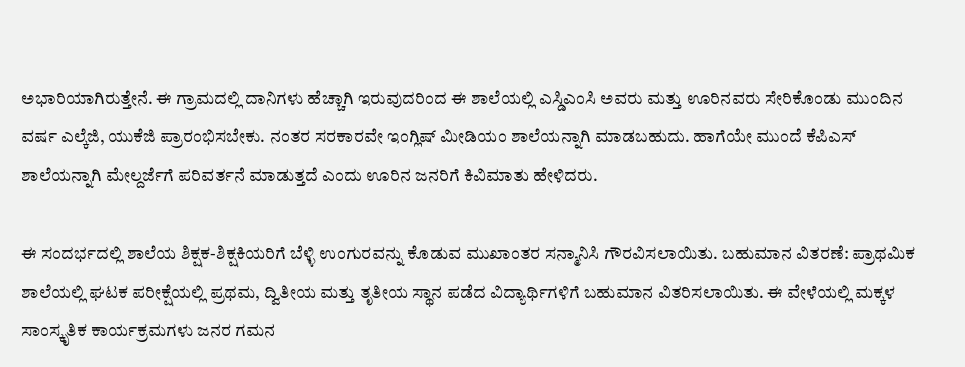ಅಭಾರಿಯಾಗಿರುತ್ತೇನೆ. ಈ ಗ್ರಾಮದಲ್ಲಿ ದಾನಿಗಳು ಹೆಚ್ಚಾಗಿ ಇರುವುದರಿಂದ ಈ ಶಾಲೆಯಲ್ಲಿ ಎಸ್ಡಿಎಂಸಿ ಅವರು ಮತ್ತು ಊರಿನವರು ಸೇರಿಕೊಂಡು ಮುಂದಿನ ವರ್ಷ ಎಲ್ಕೆಜಿ, ಯುಕೆಜಿ ಪ್ರಾರಂಭಿಸಬೇಕು. ನಂತರ ಸರಕಾರವೇ ಇಂಗ್ಲಿಷ್ ಮೀಡಿಯಂ ಶಾಲೆಯನ್ನಾಗಿ ಮಾಡಬಹುದು. ಹಾಗೆಯೇ ಮುಂದೆ ಕೆಪಿಎಸ್ ಶಾಲೆಯನ್ನಾಗಿ ಮೇಲ್ದರ್ಜೆಗೆ ಪರಿವರ್ತನೆ ಮಾಡುತ್ತದೆ ಎಂದು ಊರಿನ ಜನರಿಗೆ ಕಿವಿಮಾತು ಹೇಳಿದರು.

ಈ ಸಂದರ್ಭದಲ್ಲಿ ಶಾಲೆಯ ಶಿಕ್ಷಕ-ಶಿಕ್ಷಕಿಯರಿಗೆ ಬೆಳ್ಳಿ ಉಂಗುರವನ್ನು ಕೊಡುವ ಮುಖಾಂತರ ಸನ್ಮಾನಿಸಿ ಗೌರವಿಸಲಾಯಿತು. ಬಹುಮಾನ ವಿತರಣೆ: ಪ್ರಾಥಮಿಕ ಶಾಲೆಯಲ್ಲಿ ಘಟಕ ಪರೀಕ್ಷೆಯಲ್ಲಿ ಪ್ರಥಮ, ದ್ವಿತೀಯ ಮತ್ತು ತೃತೀಯ ಸ್ಥಾನ ಪಡೆದ ವಿದ್ಯಾರ್ಥಿಗಳಿಗೆ ಬಹುಮಾನ ವಿತರಿಸಲಾಯಿತು. ಈ ವೇಳೆಯಲ್ಲಿ ಮಕ್ಕಳ ಸಾಂಸ್ಕೃತಿಕ ಕಾರ್ಯಕ್ರಮಗಳು ಜನರ ಗಮನ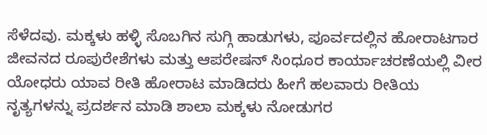ಸೆಳೆದವು. ಮಕ್ಕಳು ಹಳ್ಳಿ ಸೊಬಗಿನ ಸುಗ್ಗಿ ಹಾಡುಗಳು, ಪೂರ್ವದಲ್ಲಿನ ಹೋರಾಟಗಾರ ಜೀವನದ ರೂಪುರೇಶೆಗಳು ಮತ್ತು ಆಪರೇಷನ್ ಸಿಂಧೂರ ಕಾರ್ಯಾಚರಣೆಯಲ್ಲಿ ವೀರ ಯೋಧರು ಯಾವ ರೀತಿ ಹೋರಾಟ ಮಾಡಿದರು ಹೀಗೆ ಹಲವಾರು ರೀತಿಯ ನೃತ್ಯಗಳನ್ನು ಪ್ರದರ್ಶನ ಮಾಡಿ ಶಾಲಾ ಮಕ್ಕಳು ನೋಡುಗರ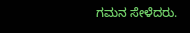ಗಮನ ಸೇಳೆದರು.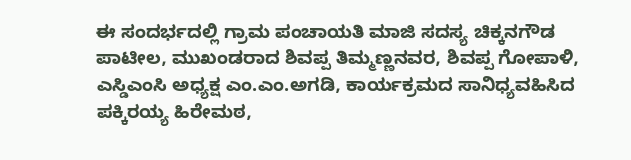ಈ ಸಂದರ್ಭದಲ್ಲಿ ಗ್ರಾಮ ಪಂಚಾಯತಿ ಮಾಜಿ ಸದಸ್ಯ ಚಿಕ್ಕನಗೌಡ ಪಾಟೀಲ, ಮುಖಂಡರಾದ ಶಿವಪ್ಪ ತಿಮ್ಮಣ್ಣನವರ, ಶಿವಪ್ಪ ಗೋಪಾಳಿ, ಎಸ್ಡಿಎಂಸಿ ಅಧ್ಯಕ್ಷ ಎಂ.ಎಂ.ಅಗಡಿ, ಕಾರ್ಯಕ್ರಮದ ಸಾನಿಧ್ಯವಹಿಸಿದ ಪಕ್ಕಿರಯ್ಯ ಹಿರೇಮಠ,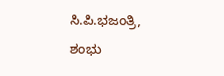ಸಿ.ಪಿ.ಭಜಂತ್ರಿ, ಶಂಭು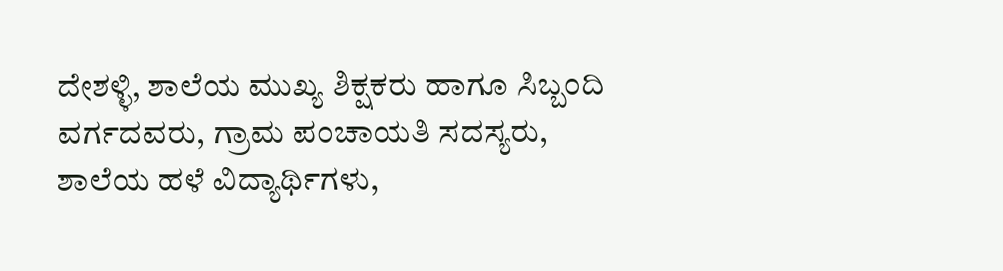ದೇಶಳ್ಳಿ, ಶಾಲೆಯ ಮುಖ್ಯ ಶಿಕ್ಷಕರು ಹಾಗೂ ಸಿಬ್ಬಂದಿ ವರ್ಗದವರು, ಗ್ರಾಮ ಪಂಚಾಯತಿ ಸದಸ್ಯರು, ಶಾಲೆಯ ಹಳೆ ವಿದ್ಯಾರ್ಥಿಗಳು,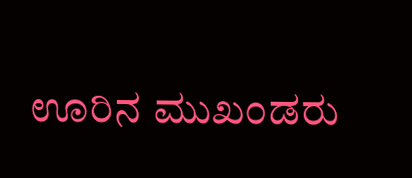ಊರಿನ ಮುಖಂಡರು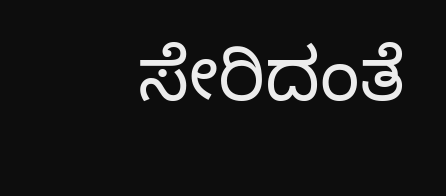ಸೇರಿದಂತೆ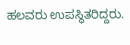ಹಲವರು ಉಪಸ್ಥಿತರಿದ್ದರು.